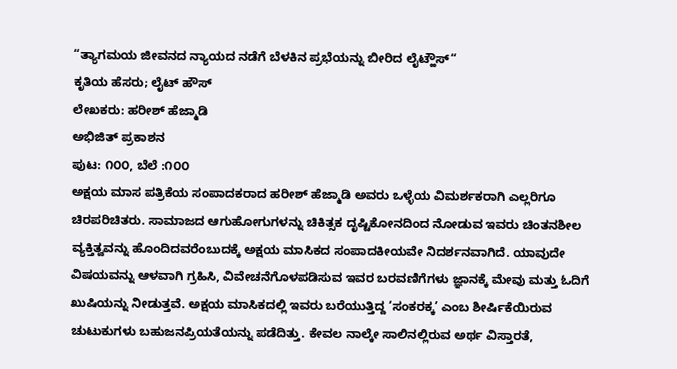“ತ್ಯಾಗಮಯ ಜೀವನದ ನ್ಯಾಯದ ನಡೆಗೆ ಬೆಳಕಿನ ಪ್ರಭೆಯನ್ನು ಬೀರಿದ ಲೈಟ್ಹೌಸ್“
ಕೃತಿಯ ಹೆಸರು; ಲೈಟ್ ಹೌಸ್
ಲೇಖಕರು: ಹರೀಶ್ ಹೆಜ್ಮಾಡಿ
ಅಭಿಜಿತ್ ಪ್ರಕಾಶನ
ಪುಟ: ೧೦೦, ಬೆಲೆ :೧೦೦
ಅಕ್ಷಯ ಮಾಸ ಪತ್ರಿಕೆಯ ಸಂಪಾದಕರಾದ ಹರೀಶ್ ಹೆಜ್ಮಾಡಿ ಅವರು ಒಳ್ಳೆಯ ವಿಮರ್ಶಕರಾಗಿ ಎಲ್ಲರಿಗೂ ಚಿರಪರಿಚಿತರು. ಸಾಮಾಜದ ಆಗುಹೋಗುಗಳನ್ನು ಚಿಕಿತ್ಸಕ ದೃಷ್ಟಿಕೋನದಿಂದ ನೋಡುವ ಇವರು ಚಿಂತನಶೀಲ ವ್ಯಕ್ತಿತ್ವವನ್ನು ಹೊಂದಿದವರೆಂಬುದಕ್ಕೆ ಅಕ್ಷಯ ಮಾಸಿಕದ ಸಂಪಾದಕೀಯವೇ ನಿದರ್ಶನವಾಗಿದೆ. ಯಾವುದೇ ವಿಷಯವನ್ನು ಆಳವಾಗಿ ಗ್ರಹಿಸಿ, ವಿವೇಚನೆಗೊಳಪಡಿಸುವ ಇವರ ಬರವಣಿಗೆಗಳು ಜ್ಞಾನಕ್ಕೆ ಮೇವು ಮತ್ತು ಓದಿಗೆ ಖುಷಿಯನ್ನು ನೀಡುತ್ತವೆ. ಅಕ್ಷಯ ಮಾಸಿಕದಲ್ಲಿ ಇವರು ಬರೆಯುತ್ತಿದ್ದ ‘ಸಂಕರಕ್ಕ’ ಎಂಬ ಶೀರ್ಷಿಕೆಯಿರುವ ಚುಟುಕುಗಳು ಬಹುಜನಪ್ರಿಯತೆಯನ್ನು ಪಡೆದಿತ್ತು. ಕೇವಲ ನಾಲ್ಕೇ ಸಾಲಿನಲ್ಲಿರುವ ಅರ್ಥ ವಿಸ್ತಾರತೆ,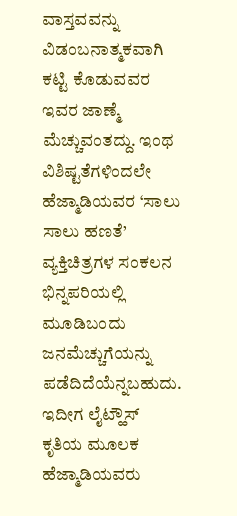ವಾಸ್ತವವನ್ನು ವಿಡಂಬನಾತ್ಮಕವಾಗಿ ಕಟ್ಟಿ ಕೊಡುವವರ ಇವರ ಜಾಣ್ಮೆ ಮೆಚ್ಚುವಂತದ್ದು. ಇಂಥ ವಿಶಿಷ್ಟತೆಗಳಿಂದಲೇ ಹೆಜ್ಮಾಡಿಯವರ ‘ಸಾಲು ಸಾಲು ಹಣತೆ’ ವ್ಯಕ್ತಿಚಿತ್ರಗಳ ಸಂಕಲನ ಭಿನ್ನಪರಿಯಲ್ಲಿ ಮೂಡಿಬಂದು ಜನಮೆಚ್ಚುಗೆಯನ್ನು ಪಡೆದಿದೆಯೆನ್ನಬಹುದು. ಇದೀಗ ಲೈಟ್ಹೌಸ್ ಕೃತಿಯ ಮೂಲಕ ಹೆಜ್ಮಾಡಿಯವರು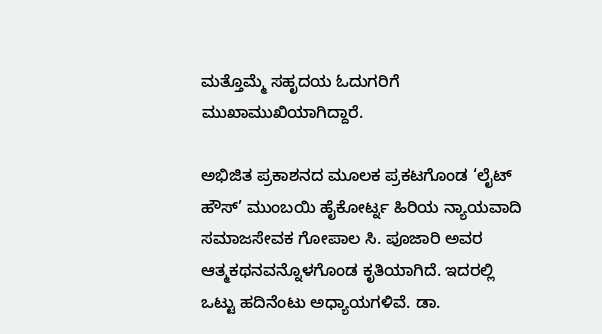ಮತ್ತೊಮ್ಮೆ ಸಹೃದಯ ಓದುಗರಿಗೆ ಮುಖಾಮುಖಿಯಾಗಿದ್ದಾರೆ.

ಅಭಿಜಿತ ಪ್ರಕಾಶನದ ಮೂಲಕ ಪ್ರಕಟಗೊಂಡ ‘ಲೈಟ್ ಹೌಸ್’ ಮುಂಬಯಿ ಹೈಕೋರ್ಟ್ನ ಹಿರಿಯ ನ್ಯಾಯವಾದಿ ಸಮಾಜಸೇವಕ ಗೋಪಾಲ ಸಿ. ಪೂಜಾರಿ ಅವರ ಆತ್ಮಕಥನವನ್ನೊಳಗೊಂಡ ಕೃತಿಯಾಗಿದೆ. ಇದರಲ್ಲಿ ಒಟ್ಟು ಹದಿನೆಂಟು ಅಧ್ಯಾಯಗಳಿವೆ. ಡಾ.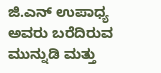ಜಿ.ಎನ್ ಉಪಾಧ್ಯ ಅವರು ಬರೆದಿರುವ ಮುನ್ನುಡಿ ಮತ್ತು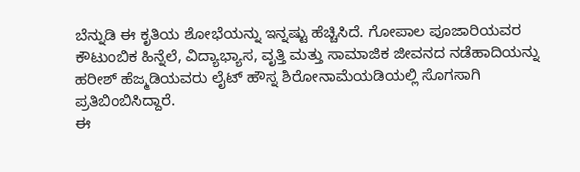ಬೆನ್ನುಡಿ ಈ ಕೃತಿಯ ಶೋಭೆಯನ್ನು ಇನ್ನಷ್ಟು ಹೆಚ್ಚಿಸಿದೆ. ಗೋಪಾಲ ಪೂಜಾರಿಯವರ ಕೌಟುಂಬಿಕ ಹಿನ್ನೆಲೆ, ವಿದ್ಯಾಭ್ಯಾಸ, ವೃತ್ತಿ ಮತ್ತು ಸಾಮಾಜಿಕ ಜೀವನದ ನಡೆಹಾದಿಯನ್ನು ಹರೀಶ್ ಹೆಜ್ಮಡಿಯವರು ಲೈಟ್ ಹೌಸ್ನ ಶಿರೋನಾಮೆಯಡಿಯಲ್ಲಿ ಸೊಗಸಾಗಿ ಪ್ರತಿಬಿಂಬಿಸಿದ್ದಾರೆ.
ಈ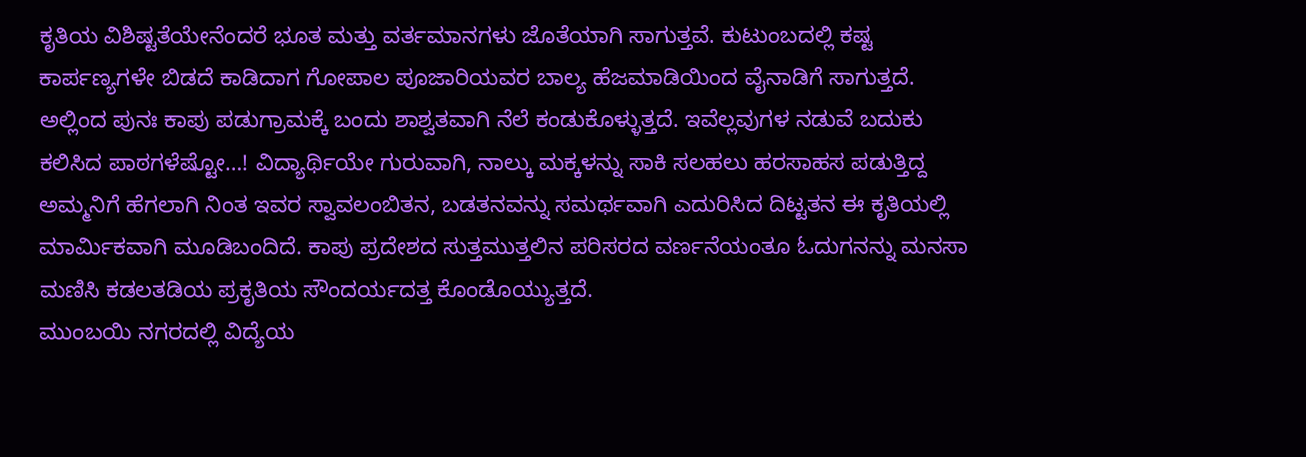ಕೃತಿಯ ವಿಶಿಷ್ಟತೆಯೇನೆಂದರೆ ಭೂತ ಮತ್ತು ವರ್ತಮಾನಗಳು ಜೊತೆಯಾಗಿ ಸಾಗುತ್ತವೆ. ಕುಟುಂಬದಲ್ಲಿ ಕಷ್ಟ ಕಾರ್ಪಣ್ಯಗಳೇ ಬಿಡದೆ ಕಾಡಿದಾಗ ಗೋಪಾಲ ಪೂಜಾರಿಯವರ ಬಾಲ್ಯ ಹೆಜಮಾಡಿಯಿಂದ ವೈನಾಡಿಗೆ ಸಾಗುತ್ತದೆ. ಅಲ್ಲಿಂದ ಪುನಃ ಕಾಪು ಪಡುಗ್ರಾಮಕ್ಕೆ ಬಂದು ಶಾಶ್ವತವಾಗಿ ನೆಲೆ ಕಂಡುಕೊಳ್ಳುತ್ತದೆ. ಇವೆಲ್ಲವುಗಳ ನಡುವೆ ಬದುಕು ಕಲಿಸಿದ ಪಾಠಗಳೆಷ್ಟೋ…! ವಿದ್ಯಾರ್ಥಿಯೇ ಗುರುವಾಗಿ, ನಾಲ್ಕು ಮಕ್ಕಳನ್ನು ಸಾಕಿ ಸಲಹಲು ಹರಸಾಹಸ ಪಡುತ್ತಿದ್ದ ಅಮ್ಮನಿಗೆ ಹೆಗಲಾಗಿ ನಿಂತ ಇವರ ಸ್ವಾವಲಂಬಿತನ, ಬಡತನವನ್ನು ಸಮರ್ಥವಾಗಿ ಎದುರಿಸಿದ ದಿಟ್ಟತನ ಈ ಕೃತಿಯಲ್ಲಿ ಮಾರ್ಮಿಕವಾಗಿ ಮೂಡಿಬಂದಿದೆ. ಕಾಪು ಪ್ರದೇಶದ ಸುತ್ತಮುತ್ತಲಿನ ಪರಿಸರದ ವರ್ಣನೆಯಂತೂ ಓದುಗನನ್ನು ಮನಸಾ ಮಣಿಸಿ ಕಡಲತಡಿಯ ಪ್ರಕೃತಿಯ ಸೌಂದರ್ಯದತ್ತ ಕೊಂಡೊಯ್ಯುತ್ತದೆ.
ಮುಂಬಯಿ ನಗರದಲ್ಲಿ ವಿದ್ಯೆಯ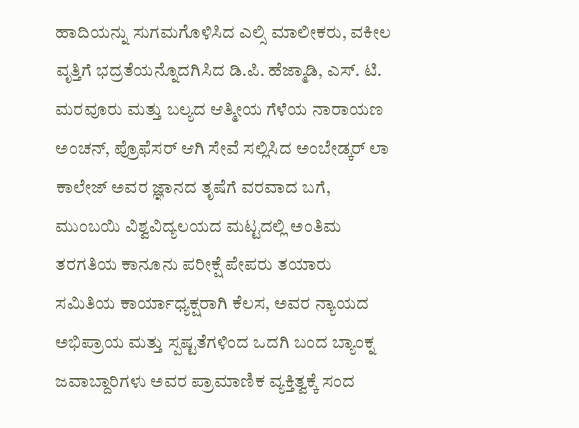ಹಾದಿಯನ್ನು ಸುಗಮಗೊಳಿಸಿದ ಎಲ್ಸಿ ಮಾಲೀಕರು, ವಕೀಲ ವೃತ್ತಿಗೆ ಭದ್ರತೆಯನ್ನೊದಗಿಸಿದ ಡಿ.ಪಿ. ಹೆಜ್ಮಾಡಿ, ಎಸ್. ಟಿ. ಮರವೂರು ಮತ್ತು ಬಲ್ಯದ ಆತ್ಮೀಯ ಗೆಳೆಯ ನಾರಾಯಣ ಅಂಚನ್, ಪ್ರೊಫೆಸರ್ ಆಗಿ ಸೇವೆ ಸಲ್ಲಿಸಿದ ಅಂಬೇಡ್ಕರ್ ಲಾ ಕಾಲೇಜ್ ಅವರ ಜ್ಞಾನದ ತೃಷೆಗೆ ವರವಾದ ಬಗೆ, ಮುಂಬಯಿ ವಿಶ್ವವಿದ್ಯಲಯದ ಮಟ್ಟದಲ್ಲಿ ಅಂತಿಮ ತರಗತಿಯ ಕಾನೂನು ಪರೀಕ್ಷೆ ಪೇಪರು ತಯಾರು ಸಮಿತಿಯ ಕಾರ್ಯಾಧ್ಯಕ್ಷರಾಗಿ ಕೆಲಸ, ಅವರ ನ್ಯಾಯದ ಅಭಿಪ್ರಾಯ ಮತ್ತು ಸ್ಪಷ್ಟತೆಗಳಿಂದ ಒದಗಿ ಬಂದ ಬ್ಯಾಂಕ್ನ ಜವಾಬ್ದಾರಿಗಳು ಅವರ ಪ್ರಾಮಾಣಿಕ ವ್ಯಕ್ತಿತ್ವಕ್ಕೆ ಸಂದ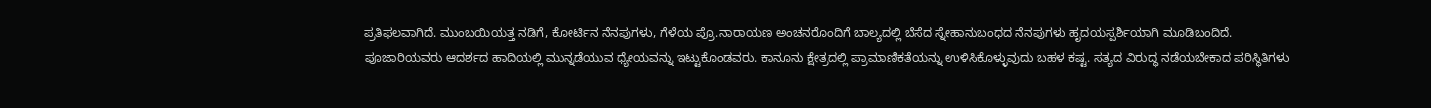ಪ್ರತಿಫಲವಾಗಿದೆ. ಮುಂಬಯಿಯತ್ತ ನಡಿಗೆ, ಕೋರ್ಟಿನ ನೆನಪುಗಳು, ಗೆಳೆಯ ಪ್ರೊ.ನಾರಾಯಣ ಅಂಚನರೊಂದಿಗೆ ಬಾಲ್ಯದಲ್ಲಿ ಬೆಸೆದ ಸ್ನೇಹಾನುಬಂಧದ ನೆನಪುಗಳು ಹೃದಯಸ್ಪರ್ಶಿಯಾಗಿ ಮೂಡಿಬಂದಿದೆ.
ಪೂಜಾರಿಯವರು ಆದರ್ಶದ ಹಾದಿಯಲ್ಲಿ ಮುನ್ನಡೆಯುವ ಧ್ಯೇಯವನ್ನು ಇಟ್ಟುಕೊಂಡವರು. ಕಾನೂನು ಕ್ಷೇತ್ರದಲ್ಲಿ ಪ್ರಾಮಾಣಿಕತೆಯನ್ನು ಉಳಿಸಿಕೊಳ್ಳುವುದು ಬಹಳ ಕಷ್ಟ. ಸತ್ಯದ ವಿರುದ್ಧ ನಡೆಯಬೇಕಾದ ಪರಿಸ್ಥಿತಿಗಳು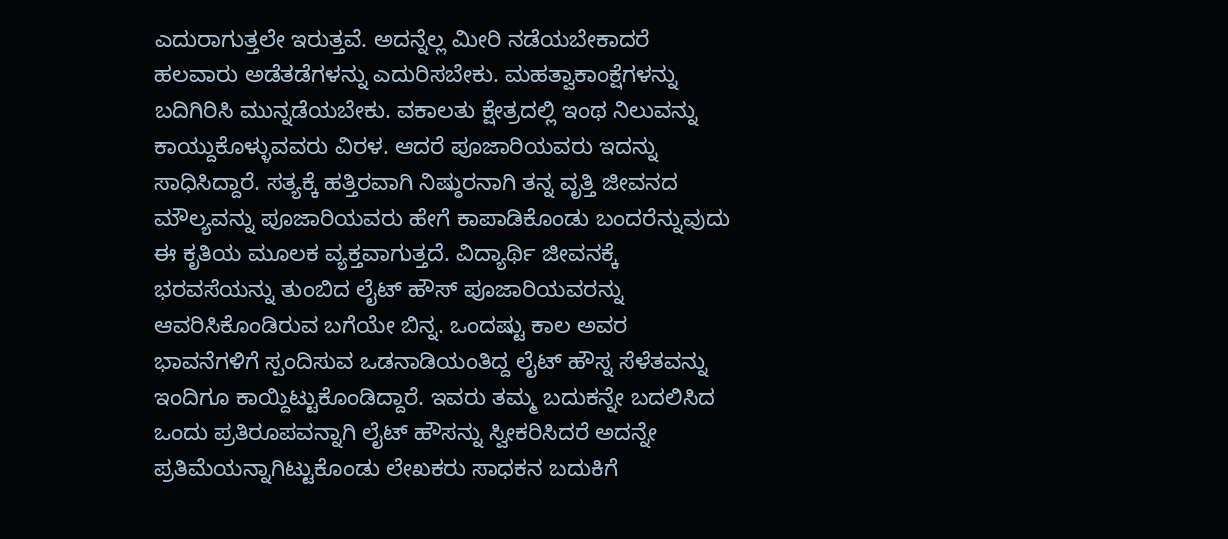ಎದುರಾಗುತ್ತಲೇ ಇರುತ್ತವೆ. ಅದನ್ನೆಲ್ಲ ಮೀರಿ ನಡೆಯಬೇಕಾದರೆ ಹಲವಾರು ಅಡೆತಡೆಗಳನ್ನು ಎದುರಿಸಬೇಕು. ಮಹತ್ವಾಕಾಂಕ್ಷೆಗಳನ್ನು ಬದಿಗಿರಿಸಿ ಮುನ್ನಡೆಯಬೇಕು. ವಕಾಲತು ಕ್ಷೇತ್ರದಲ್ಲಿ ಇಂಥ ನಿಲುವನ್ನು ಕಾಯ್ದುಕೊಳ್ಳುವವರು ವಿರಳ. ಆದರೆ ಪೂಜಾರಿಯವರು ಇದನ್ನು ಸಾಧಿಸಿದ್ದಾರೆ. ಸತ್ಯಕ್ಕೆ ಹತ್ತಿರವಾಗಿ ನಿಷ್ಠುರನಾಗಿ ತನ್ನ ವೃತ್ತಿ ಜೀವನದ ಮೌಲ್ಯವನ್ನು ಪೂಜಾರಿಯವರು ಹೇಗೆ ಕಾಪಾಡಿಕೊಂಡು ಬಂದರೆನ್ನುವುದು ಈ ಕೃತಿಯ ಮೂಲಕ ವ್ಯಕ್ತವಾಗುತ್ತದೆ. ವಿದ್ಯಾರ್ಥಿ ಜೀವನಕ್ಕೆ ಭರವಸೆಯನ್ನು ತುಂಬಿದ ಲೈಟ್ ಹೌಸ್ ಪೂಜಾರಿಯವರನ್ನು ಆವರಿಸಿಕೊಂಡಿರುವ ಬಗೆಯೇ ಬಿನ್ನ. ಒಂದಷ್ಟು ಕಾಲ ಅವರ ಭಾವನೆಗಳಿಗೆ ಸ್ಪಂದಿಸುವ ಒಡನಾಡಿಯಂತಿದ್ದ ಲೈಟ್ ಹೌಸ್ನ ಸೆಳೆತವನ್ನು ಇಂದಿಗೂ ಕಾಯ್ದಿಟ್ಟುಕೊಂಡಿದ್ದಾರೆ. ಇವರು ತಮ್ಮ ಬದುಕನ್ನೇ ಬದಲಿಸಿದ ಒಂದು ಪ್ರತಿರೂಪವನ್ನಾಗಿ ಲೈಟ್ ಹೌಸನ್ನು ಸ್ವೀಕರಿಸಿದರೆ ಅದನ್ನೇ ಪ್ರತಿಮೆಯನ್ನಾಗಿಟ್ಟುಕೊಂಡು ಲೇಖಕರು ಸಾಧಕನ ಬದುಕಿಗೆ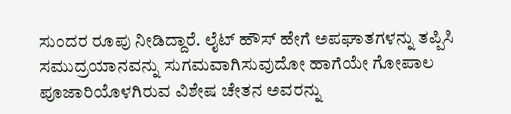ಸುಂದರ ರೂಪು ನೀಡಿದ್ದಾರೆ. ಲೈಟ್ ಹೌಸ್ ಹೇಗೆ ಅಪಘಾತಗಳನ್ನು ತಪ್ಪಿಸಿ ಸಮುದ್ರಯಾನವನ್ನು ಸುಗಮವಾಗಿಸುವುದೋ ಹಾಗೆಯೇ ಗೋಪಾಲ ಪೂಜಾರಿಯೊಳಗಿರುವ ವಿಶೇಷ ಚೇತನ ಅವರನ್ನು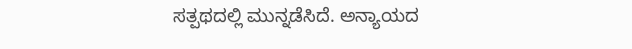ಸತ್ಪಥದಲ್ಲಿ ಮುನ್ನಡೆಸಿದೆ. ಅನ್ಯಾಯದ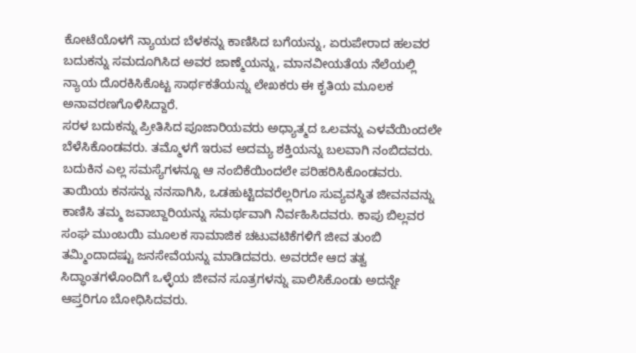ಕೋಟೆಯೊಳಗೆ ನ್ಯಾಯದ ಬೆಳಕನ್ನು ಕಾಣಿಸಿದ ಬಗೆಯನ್ನು, ಏರುಪೇರಾದ ಹಲವರ ಬದುಕನ್ನು ಸಮದೂಗಿಸಿದ ಅವರ ಜಾಣ್ಮೆಯನ್ನು, ಮಾನವೀಯತೆಯ ನೆಲೆಯಲ್ಲಿ ನ್ಯಾಯ ದೊರಕಿಸಿಕೊಟ್ಟ ಸಾರ್ಥಕತೆಯನ್ನು ಲೇಖಕರು ಈ ಕೃತಿಯ ಮೂಲಕ ಅನಾವರಣಗೊಳಿಸಿದ್ದಾರೆ.
ಸರಳ ಬದುಕನ್ನು ಪ್ರೀತಿಸಿದ ಪೂಜಾರಿಯವರು ಅಧ್ಯಾತ್ಮದ ಒಲವನ್ನು ಎಳವೆಯಿಂದಲೇ ಬೆಳೆಸಿಕೊಂಡವರು. ತಮ್ಮೊಳಗೆ ಇರುವ ಅದಮ್ಯ ಶಕ್ತಿಯನ್ನು ಬಲವಾಗಿ ನಂಬಿದವರು. ಬದುಕಿನ ಎಲ್ಲ ಸಮಸ್ಯೆಗಳನ್ನೂ ಆ ನಂಬಿಕೆಯಿಂದಲೇ ಪರಿಹರಿಸಿಕೊಂಡವರು. ತಾಯಿಯ ಕನಸನ್ನು ನನಸಾಗಿಸಿ, ಒಡಹುಟ್ಟಿದವರೆಲ್ಲರಿಗೂ ಸುವ್ಯವಸ್ಥಿತ ಜೀವನವನ್ನು ಕಾಣಿಸಿ ತಮ್ಮ ಜವಾಬ್ದಾರಿಯನ್ನು ಸಮರ್ಥವಾಗಿ ನಿರ್ವಹಿಸಿದವರು. ಕಾಪು ಬಿಲ್ಲವರ ಸಂಘ ಮುಂಬಯಿ ಮೂಲಕ ಸಾಮಾಜಿಕ ಚಟುವಟಿಕೆಗಳಿಗೆ ಜೀವ ತುಂಬಿ ತಮ್ಮಿಂದಾದಷ್ಟು ಜನಸೇವೆಯನ್ನು ಮಾಡಿದವರು. ಅವರದೇ ಆದ ತತ್ವ ಸಿದ್ಧಾಂತಗಳೊಂದಿಗೆ ಒಳ್ಳೆಯ ಜೀವನ ಸೂತ್ರಗಳನ್ನು ಪಾಲಿಸಿಕೊಂಡು ಅದನ್ನೇ ಆಪ್ತರಿಗೂ ಬೋಧಿಸಿದವರು.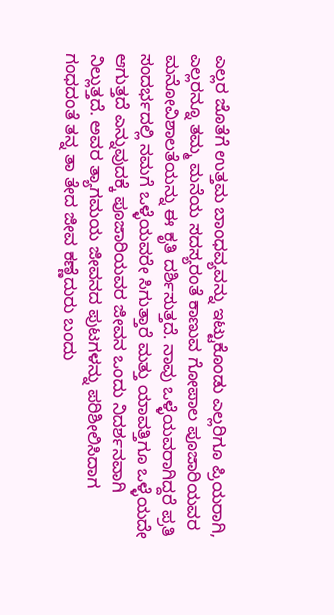ಎಲ್ಲರ ಜೊತೆಗೆ ಉತ್ತಮ ಬಾಂಧವ್ಯವನ್ನು ಇಟ್ಟುಕೊಂಡು ಎಲ್ಲರಿಗೂ ಪ್ರಿಯರಾಗಿ, ಎಲ್ಲರನ್ನೂ ತಮ್ಮ ಮನೆಯ ಸದಸ್ಯರಂತೆ ಕಾಣುವ ಗೋಪಾಲ ಪೂಜಾರಿಯವರ ಮನೋವಿಶಾಲತೆಯನ್ನು ಈ ಕೃತಿ ದರ್ಶಿಸುತ್ತದೆ. ನಾವು ಒಳ್ಳೆಯವರಾಗಿದ್ದರೆ ಪ್ರತಿ ಸಂದರ್ಭದಲ್ಲಿ ನಮಗೆ ಒಳ್ಳೆಯವರೇ ಸಿಗುತ್ತಾರೆ ಮತ್ತು ಯಾವತ್ತಿಗೂ ಒಳ್ಳೆಯದೇ ಆಗುತ್ತದೆ ಎನ್ನುವುದಕ್ಕೆ ಪೂಜಾರಿಯವರ ಜೀವನ ಒಂದು ನಿದರ್ಶನವಾಗಿ ನಿಲ್ಲುತ್ತದೆ. ಅವರ ತ್ಯಾಗಮಯ ಜೀವನದ ಪುಟಗಳನ್ನು ಪರಿಶೀಲಿಸಿದಾಗ ಗಂಧದಂತೆ ತನ್ನ ತಾ ತೇದ ಜೀವ ಕಣ್ಣೆದುರು ಬಂದು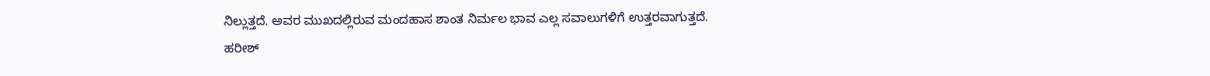ನಿಲ್ಲುತ್ತದೆ. ಅವರ ಮುಖದಲ್ಲಿರುವ ಮಂದಹಾಸ ಶಾಂತ ನಿರ್ಮಲ ಭಾವ ಎಲ್ಲ ಸವಾಲುಗಳಿಗೆ ಉತ್ತರವಾಗುತ್ತದೆ.
ಹರೀಶ್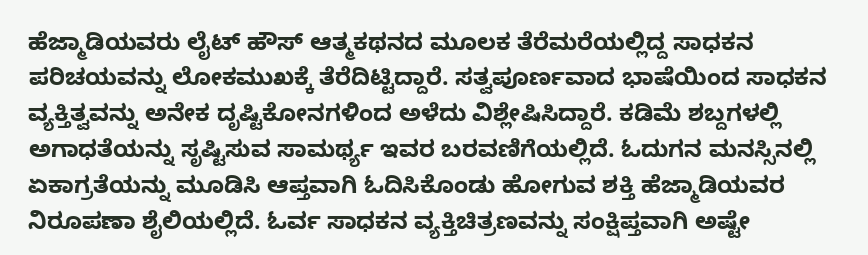ಹೆಜ್ಮಾಡಿಯವರು ಲೈಟ್ ಹೌಸ್ ಆತ್ಮಕಥನದ ಮೂಲಕ ತೆರೆಮರೆಯಲ್ಲಿದ್ದ ಸಾಧಕನ ಪರಿಚಯವನ್ನು ಲೋಕಮುಖಕ್ಕೆ ತೆರೆದಿಟ್ಟಿದ್ದಾರೆ. ಸತ್ವಪೂರ್ಣವಾದ ಭಾಷೆಯಿಂದ ಸಾಧಕನ ವ್ಯಕ್ತಿತ್ವವನ್ನು ಅನೇಕ ದೃಷ್ಟಿಕೋನಗಳಿಂದ ಅಳೆದು ವಿಶ್ಲೇಷಿಸಿದ್ದಾರೆ. ಕಡಿಮೆ ಶಬ್ದಗಳಲ್ಲಿ ಅಗಾಧತೆಯನ್ನು ಸೃಷ್ಟಿಸುವ ಸಾಮರ್ಥ್ಯ ಇವರ ಬರವಣಿಗೆಯಲ್ಲಿದೆ. ಓದುಗನ ಮನಸ್ಸಿನಲ್ಲಿ ಏಕಾಗ್ರತೆಯನ್ನು ಮೂಡಿಸಿ ಆಪ್ತವಾಗಿ ಓದಿಸಿಕೊಂಡು ಹೋಗುವ ಶಕ್ತಿ ಹೆಜ್ಮಾಡಿಯವರ ನಿರೂಪಣಾ ಶೈಲಿಯಲ್ಲಿದೆ. ಓರ್ವ ಸಾಧಕನ ವ್ಯಕ್ತಿಚಿತ್ರಣವನ್ನು ಸಂಕ್ಷಿಪ್ತವಾಗಿ ಅಷ್ಟೇ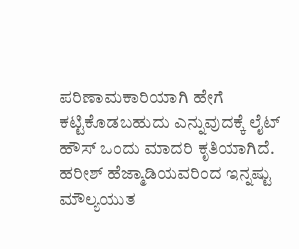ಪರಿಣಾಮಕಾರಿಯಾಗಿ ಹೇಗೆ ಕಟ್ಟಿಕೊಡಬಹುದು ಎನ್ನುವುದಕ್ಕೆ ಲೈಟ್ ಹೌಸ್ ಒಂದು ಮಾದರಿ ಕೃತಿಯಾಗಿದೆ. ಹರೀಶ್ ಹೆಜ್ಮಾಡಿಯವರಿಂದ ಇನ್ನಷ್ಟು ಮೌಲ್ಯಯುತ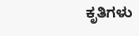ಕೃತಿಗಳು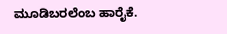ಮೂಡಿಬರಲೆಂಬ ಹಾರೈಕೆ.